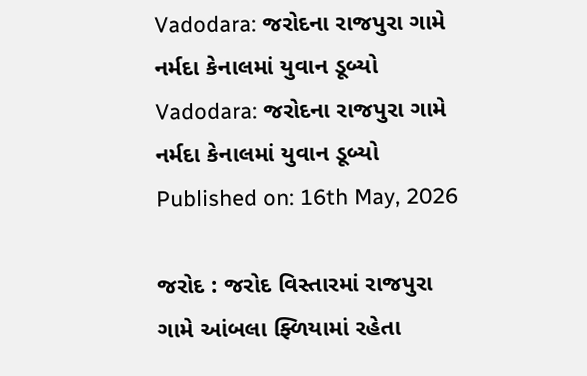Vadodara: જરોદના રાજપુરા ગામે નર્મદા કેનાલમાં યુવાન ડૂબ્યો
Vadodara: જરોદના રાજપુરા ગામે નર્મદા કેનાલમાં યુવાન ડૂબ્યો
Published on: 16th May, 2026

જરોદ : જરોદ વિસ્તારમાં રાજપુરા ગામે આંબલા ફ્ળિયામાં રહેતા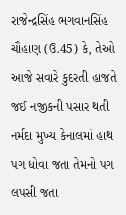રાજેન્દ્રસિંહ ભગવાનસિંહ ચૌહાણ (ઉ.45) કે, તેઓ આજે સવારે કુદરતી હાજતે જઈ નજીકની પસાર થતી નર્મદા મુખ્ય કેનાલમાં હાથ પગ ધોવા જતા તેમનો પગ લપસી જતા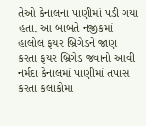તેઓ કેનાલના પાણીમાં પડી ગયા હતા. આ બાબતે નજીકમાં હાલોલ ફયર બ્રિગેડને જાણ કરતા ફયર બ્રિગેડ જવાનો આવી નર્મદા કેનાલમાં પાણીમાં તપાસ કરતા કલાકોમા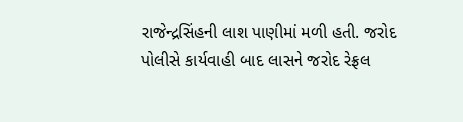રાજેન્દ્રસિંહની લાશ પાણીમાં મળી હતી. જરોદ પોલીસે કાર્યવાહી બાદ લાસને જરોદ રેફ્રલ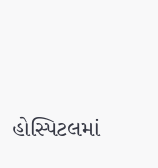હોસ્પિટલમાં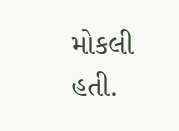મોકલી હતી.